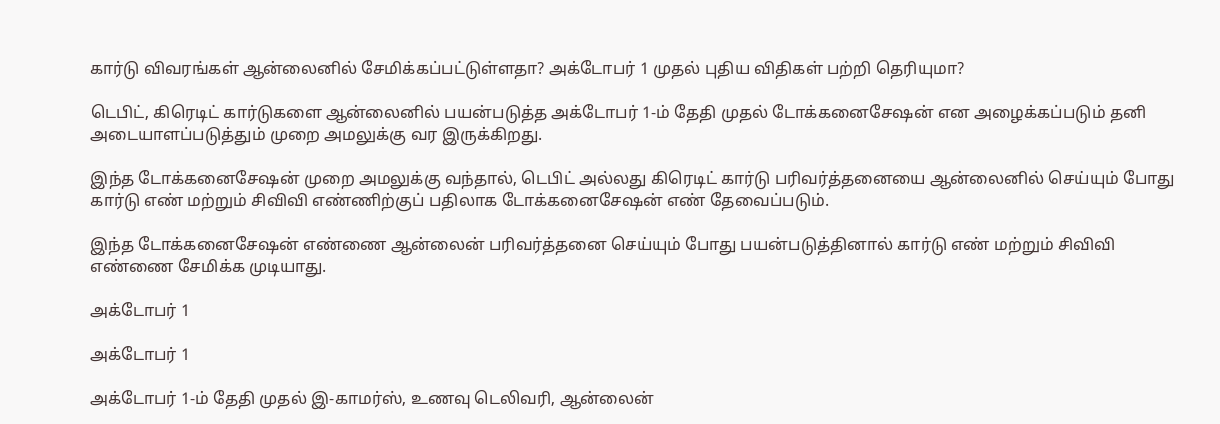கார்டு விவரங்கள் ஆன்லைனில் சேமிக்கப்பட்டுள்ளதா? அக்டோபர் 1 முதல் புதிய விதிகள் பற்றி தெரியுமா?

டெபிட், கிரெடிட் கார்டுகளை ஆன்லைனில் பயன்படுத்த அக்டோபர் 1-ம் தேதி முதல் டோக்கனைசேஷன் என அழைக்கப்படும் தனி அடையாளப்படுத்தும் முறை அமலுக்கு வர இருக்கிறது.

இந்த டோக்கனைசேஷன் முறை அமலுக்கு வந்தால், டெபிட் அல்லது கிரெடிட் கார்டு பரிவர்த்தனையை ஆன்லைனில் செய்யும் போது கார்டு எண் மற்றும் சிவிவி எண்ணிற்குப் பதிலாக டோக்கனைசேஷன் எண் தேவைப்படும்.

இந்த டோக்கனைசேஷன் எண்ணை ஆன்லைன் பரிவர்த்தனை செய்யும் போது பயன்படுத்தினால் கார்டு எண் மற்றும் சிவிவி எண்ணை சேமிக்க முடியாது.

அக்டோபர் 1

அக்டோபர் 1

அக்டோபர் 1-ம் தேதி முதல் இ-காமர்ஸ், உணவு டெலிவரி, ஆன்லைன்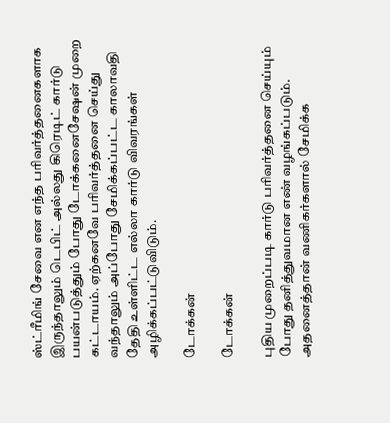ஸ்ட்ரீமிங் சேவை என எந்த பரிவர்த்தனைகளாக இருந்தாலும் டெபிட் அல்லது கிரெடிட் கார்டு பயன்படுத்தும் போது டோக்கனைசேஷன் முறை கட்டாயம். ஏற்கனவே பரிவர்த்தனை செய்து வந்தாலும் அப்போது சேமிக்கப்பட்ட காலாவதி தேதி உள்ளிட்ட எல்லா கார்டு விவரங்கள் அழிக்கப்பட்டுவிடும்.

டோக்கன்

டோக்கன்

புதிய முறைப்படி கார்டு பரிவர்த்தனை செய்யும் போது தனித்துவமான எண் வழங்கப்படும். அதனைத்தான் வணிகர்களால் சேமிக்க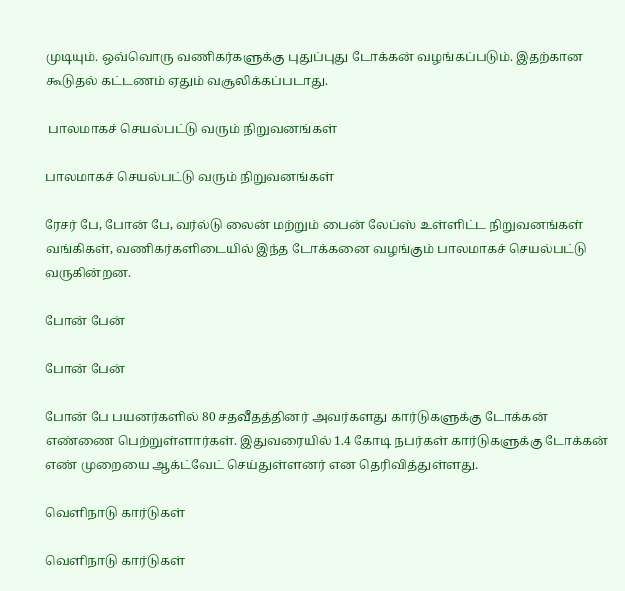முடியும். ஒவ்வொரு வணிகர்களுக்கு புதுப்புது டோக்கன் வழங்கப்படும். இதற்கான கூடுதல் கட்டணம் ஏதும் வசூலிக்கப்படாது.

 பாலமாகச் செயல்பட்டு வரும் நிறுவனங்கள்

பாலமாகச் செயல்பட்டு வரும் நிறுவனங்கள்

ரேசர் பே, போன் பே, வர்ல்டு லைன் மற்றும் பைன் லேப்ஸ் உள்ளிட்ட நிறுவனங்கள் வங்கிகள், வணிகர்களிடையில் இந்த டோக்கனை வழங்கும் பாலமாகச் செயல்பட்டு வருகின்றன.

போன் பேன்

போன் பேன்

போன் பே பயனர்களில் 80 சதவீதத்தினர் அவர்களது கார்டுகளுக்கு டோக்கன் எண்ணை பெற்றுள்ளார்கள். இதுவரையில் 1.4 கோடி நபர்கள் கார்டுகளுக்கு டோக்கன் எண் முறையை ஆக்ட்வேட் செய்துள்ளனர் என தெரிவித்துள்ளது.

வெளிநாடு கார்டுகள்

வெளிநாடு கார்டுகள்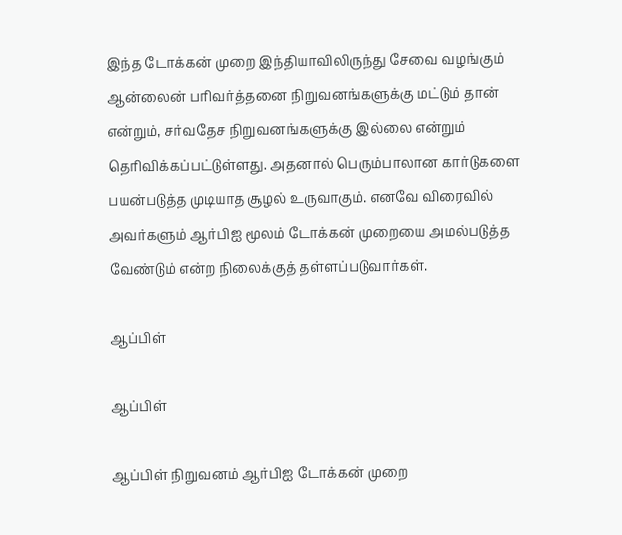இந்த டோக்கன் முறை இந்தியாவிலிருந்து சேவை வழங்கும் ஆன்லைன் பரிவர்த்தனை நிறுவனங்களுக்கு மட்டும் தான் என்றும், சர்வதேச நிறுவனங்களுக்கு இல்லை என்றும் தெரிவிக்கப்பட்டுள்ளது. அதனால் பெரும்பாலான கார்டுகளை பயன்படுத்த முடியாத சூழல் உருவாகும். எனவே விரைவில் அவர்களும் ஆர்பிஐ மூலம் டோக்கன் முறையை அமல்படுத்த வேண்டும் என்ற நிலைக்குத் தள்ளப்படுவார்கள்.

ஆப்பிள்

ஆப்பிள்

ஆப்பிள் நிறுவனம் ஆர்பிஐ டோக்கன் முறை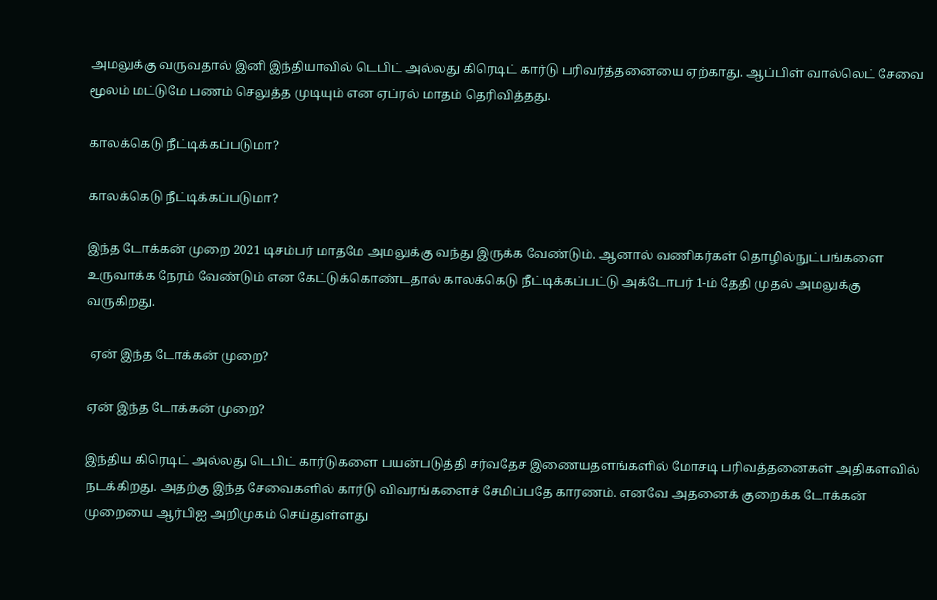அமலுக்கு வருவதால் இனி இந்தியாவில் டெபிட் அல்லது கிரெடிட் கார்டு பரிவர்த்தனையை ஏற்காது. ஆப்பிள் வால்லெட் சேவை மூலம் மட்டுமே பணம் செலுத்த முடியும் என ஏப்ரல் மாதம் தெரிவித்தது.

காலக்கெடு நீட்டிக்கப்படுமா?

காலக்கெடு நீட்டிக்கப்படுமா?

இந்த டோக்கன் முறை 2021 டிசம்பர் மாதமே அமலுக்கு வந்து இருக்க வேண்டும். ஆனால் வணிகர்கள் தொழில்நுட்பங்களை உருவாக்க நேரம் வேண்டும் என கேட்டுக்கொண்டதால் காலக்கெடு நீட்டிக்கப்பட்டு அக்டோபர் 1-ம் தேதி முதல் அமலுக்கு வருகிறது.

 ஏன் இந்த டோக்கன் முறை?

ஏன் இந்த டோக்கன் முறை?

இந்திய கிரெடிட் அல்லது டெபிட் கார்டுகளை பயன்படுத்தி சர்வதேச இணையதளங்களில் மோசடி பரிவத்தனைகள் அதிகளவில் நடக்கிறது. அதற்கு இந்த சேவைகளில் கார்டு விவரங்களைச் சேமிப்பதே காரணம். எனவே அதனைக் குறைக்க டோக்கன் முறையை ஆர்பிஐ அறிமுகம் செய்துள்ளது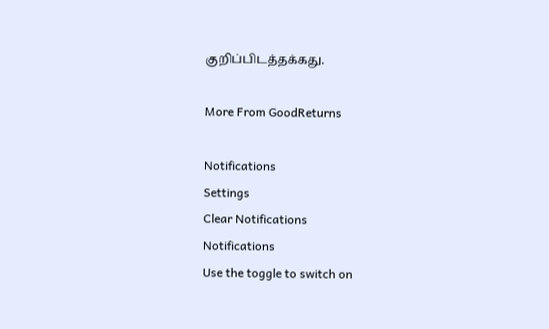குறிப்பிடத்தக்கது.

More From GoodReturns

Notifications
Settings
Clear Notifications
Notifications
Use the toggle to switch on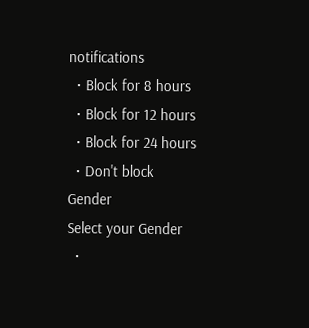notifications
  • Block for 8 hours
  • Block for 12 hours
  • Block for 24 hours
  • Don't block
Gender
Select your Gender
  •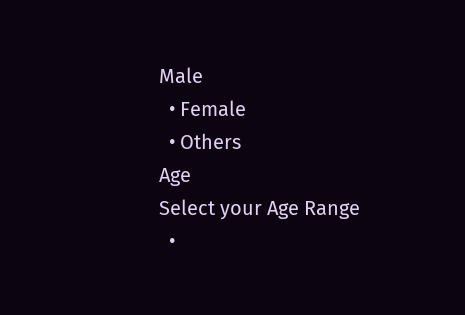Male
  • Female
  • Others
Age
Select your Age Range
  •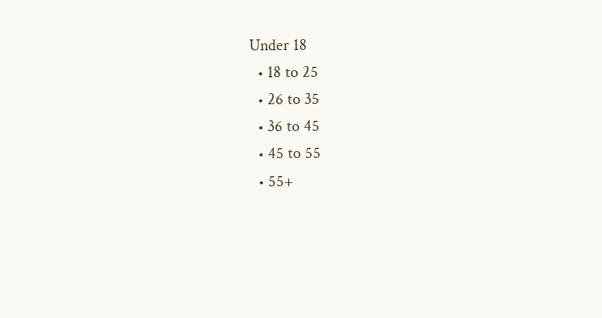Under 18
  • 18 to 25
  • 26 to 35
  • 36 to 45
  • 45 to 55
  • 55+